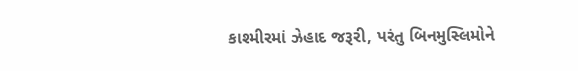કાશ્મીરમાં ઝેહાદ જરૂરી, પરંતુ બિનમુસ્લિમોને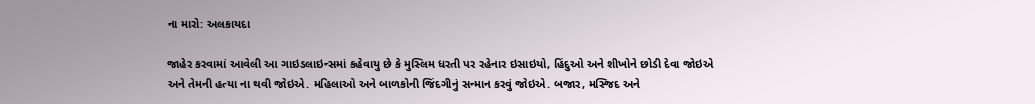ના મારો: અલકાયદા

જાહેર કરવામાં આવેલી આ ગાઇડલાઇન્સમાં કહેવાયુ છે કે મુસ્લિમ ધરતી પર રહેનાર ઇસાઇયો, હિંદુઓ અને શીખોને છોડી દેવા જોઇએ અને તેમની હત્યા ના થવી જોઇએ. મહિલાઓ અને બાળકોની જિંદગીનું સન્માન કરવું જોઇએ. બજાર, મસ્જિદ અને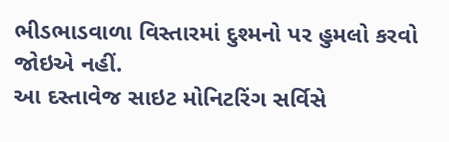ભીડભાડવાળા વિસ્તારમાં દુશ્મનો પર હુમલો કરવો જોઇએ નહીં.
આ દસ્તાવેજ સાઇટ મોનિટરિંગ સર્વિસે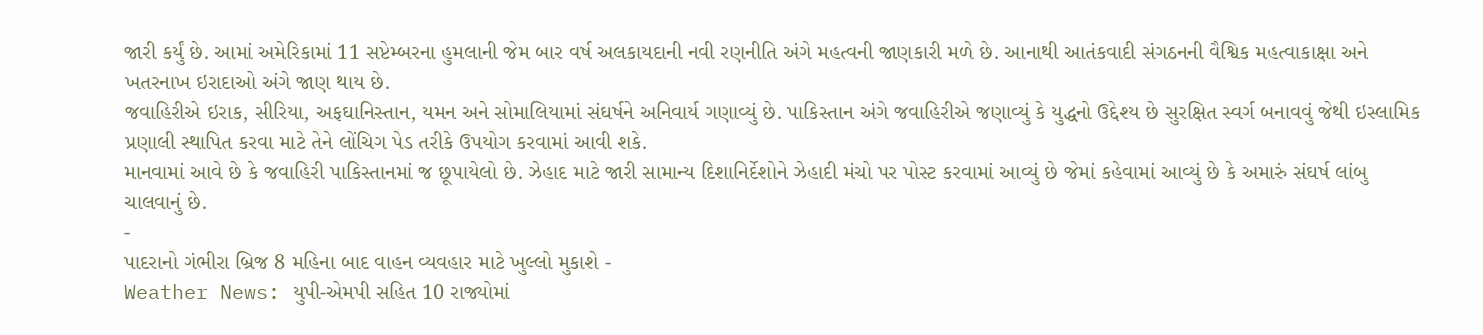જારી કર્યું છે. આમાં અમેરિકામાં 11 સપ્ટેમ્બરના હુમલાની જેમ બાર વર્ષ અલકાયદાની નવી રણનીતિ અંગે મહત્વની જાણકારી મળે છે. આનાથી આતંકવાદી સંગઠનની વૈશ્વિક મહત્વાકાક્ષા અને ખતરનાખ ઇરાદાઓ અંગે જાણ થાય છે.
જવાહિરીએ ઇરાક, સીરિયા, અફઘાનિસ્તાન, યમન અને સોમાલિયામાં સંઘર્ષને અનિવાર્ય ગણાવ્યું છે. પાકિસ્તાન અંગે જવાહિરીએ જણાવ્યું કે યુદ્ધનો ઉદ્દેશ્ય છે સુરક્ષિત સ્વર્ગ બનાવવું જેથી ઇસ્લામિક પ્રણાલી સ્થાપિત કરવા માટે તેને લોંચિગ પેડ તરીકે ઉપયોગ કરવામાં આવી શકે.
માનવામાં આવે છે કે જવાહિરી પાકિસ્તાનમાં જ છૂપાયેલો છે. ઝેહાદ માટે જારી સામાન્ય દિશાનિર્દેશોને ઝેહાદી મંચો પર પોસ્ટ કરવામાં આવ્યું છે જેમાં કહેવામાં આવ્યું છે કે અમારું સંઘર્ષ લાંબુ ચાલવાનું છે.
-
પાદરાનો ગંભીરા બ્રિજ 8 મહિના બાદ વાહન વ્યવહાર માટે ખુલ્લો મુકાશે -
Weather News: યુપી-એમપી સહિત 10 રાજ્યોમાં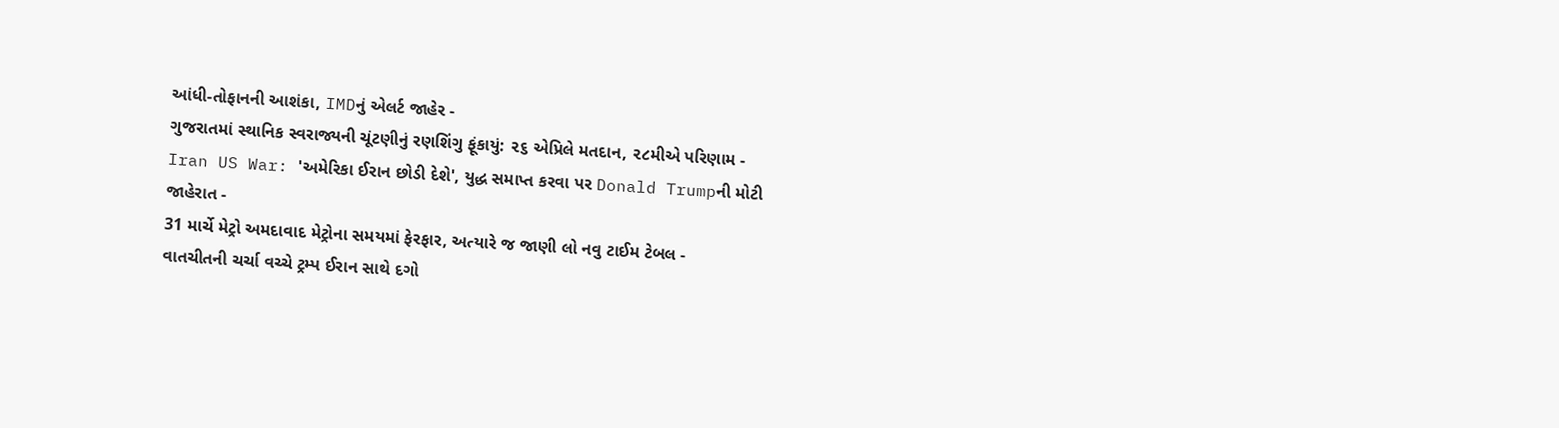આંધી-તોફાનની આશંકા, IMDનું એલર્ટ જાહેર -
ગુજરાતમાં સ્થાનિક સ્વરાજ્યની ચૂંટણીનું રણશિંગુ ફૂંકાયું: ૨૬ એપ્રિલે મતદાન, ૨૮મીએ પરિણામ -
Iran US War: 'અમેરિકા ઈરાન છોડી દેશે', યુદ્ધ સમાપ્ત કરવા પર Donald Trumpની મોટી જાહેરાત -
31 માર્ચે મેટ્રો અમદાવાદ મેટ્રોના સમયમાં ફેરફાર, અત્યારે જ જાણી લો નવુ ટાઈમ ટેબલ -
વાતચીતની ચર્ચા વચ્ચે ટ્રમ્પ ઈરાન સાથે દગો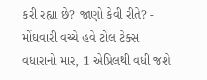કરી રહ્યા છે? જાણો કેવી રીતે? -
મોંઘવારી વચ્ચે હવે ટોલ ટેક્સ વધારાનો માર, 1 એપ્રિલથી વધી જશે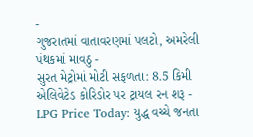-
ગુજરાતમાં વાતાવરણમાં પલટો, અમરેલી પંથકમાં માવઠુ -
સુરત મેટ્રોમાં મોટી સફળતા: 8.5 કિમી એલિવેટેડ કોરિડોર પર ટ્રાયલ રન શરૂ -
LPG Price Today: યુદ્ધ વચ્ચે જનતા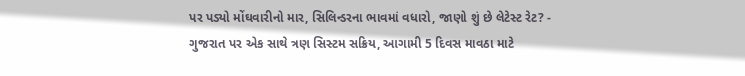પર પડ્યો મોંઘવારીનો માર, સિલિન્ડરના ભાવમાં વધારો, જાણો શું છે લેટેસ્ટ રેટ? -
ગુજરાત પર એક સાથે ત્રણ સિસ્ટમ સક્રિય, આગામી 5 દિવસ માવઠા માટે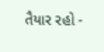તૈયાર રહો -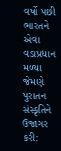વર્ષો પછી ભારતને એવા વડાપ્રધાન મળ્યા જેમણે પુરાતન સંસ્કૃતિને ઉજાગર કરી: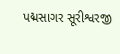પદ્મસાગર સૂરીશ્વરજી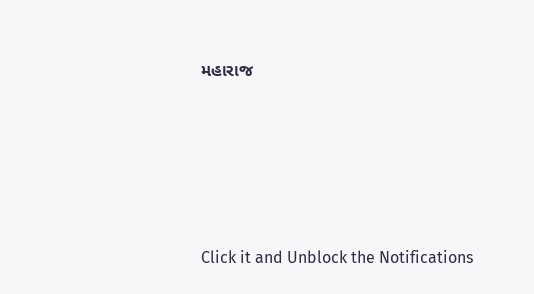મહારાજ








Click it and Unblock the Notifications